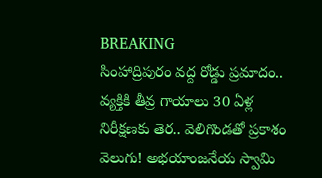BREAKING
సింహాద్రిపురం వద్ద రోడ్డు ప్రమాదం.. వ్యక్తికి తీవ్ర గాయాలు 30 ఏళ్ల నిరీక్షణకు తెర.. వెలిగొండతో ప్రకాశం వెలుగు! అభయాంజనేయ స్వామి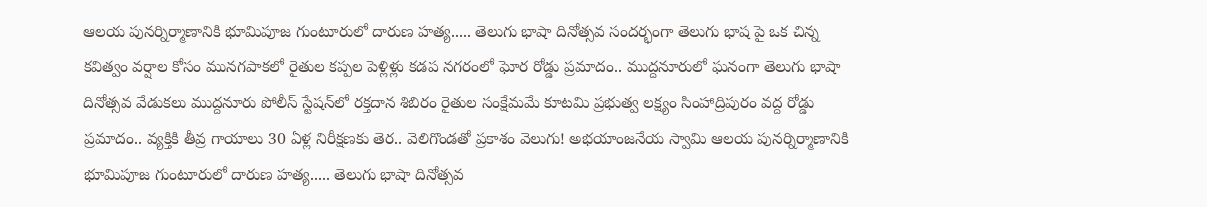ఆలయ పునర్నిర్మాణానికి భూమిపూజ గుంటూరులో దారుణ హత్య..... తెలుగు భాషా దినోత్సవ సందర్భంగా తెలుగు భాష పై ఒక చిన్న కవిత్వం వర్షాల కోసం మునగపాకలో రైతుల కప్పల పెళ్లిళ్లు కడప నగరంలో ఘోర రోడ్డు ప్రమాదం.. ముద్దనూరులో ఘనంగా తెలుగు భాషా దినోత్సవ వేడుకలు ముద్దనూరు పోలీస్ స్టేషన్‌లో రక్తదాన శిబిరం రైతుల సంక్షేమమే కూటమి ప్రభుత్వ లక్ష్యం సింహాద్రిపురం వద్ద రోడ్డు ప్రమాదం.. వ్యక్తికి తీవ్ర గాయాలు 30 ఏళ్ల నిరీక్షణకు తెర.. వెలిగొండతో ప్రకాశం వెలుగు! అభయాంజనేయ స్వామి ఆలయ పునర్నిర్మాణానికి భూమిపూజ గుంటూరులో దారుణ హత్య..... తెలుగు భాషా దినోత్సవ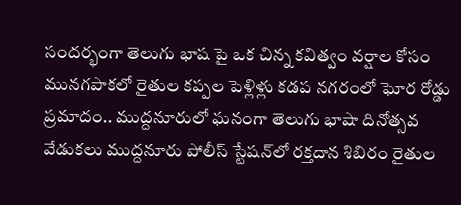సందర్భంగా తెలుగు భాష పై ఒక చిన్న కవిత్వం వర్షాల కోసం మునగపాకలో రైతుల కప్పల పెళ్లిళ్లు కడప నగరంలో ఘోర రోడ్డు ప్రమాదం.. ముద్దనూరులో ఘనంగా తెలుగు భాషా దినోత్సవ వేడుకలు ముద్దనూరు పోలీస్ స్టేషన్‌లో రక్తదాన శిబిరం రైతుల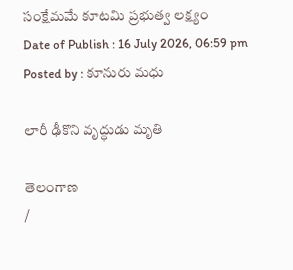సంక్షేమమే కూటమి ప్రభుత్వ లక్ష్యం
Date of Publish : 16 July 2026, 06:59 pm
Posted by : కూనురు మధు

లారీ ఢీకొని వృద్ధుడు మృతి

తెలంగాణ
/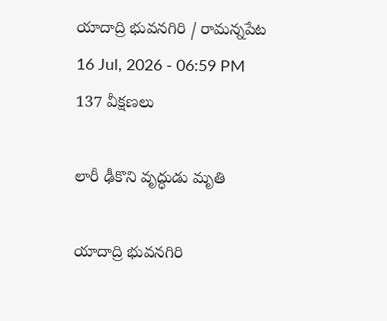యాదాద్రి భువనగిరి / రామన్నపేట
16 Jul, 2026 - 06:59 PM
137 వీక్షణలు

లారీ ఢీకొని వృద్ధుడు మృతి

యాదాద్రి భువనగిరి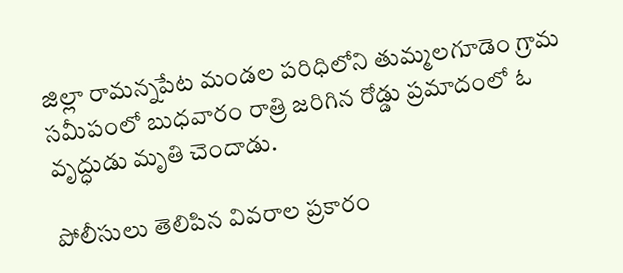జిల్లా రామన్నపేట మండల పరిధిలోని తుమ్మలగూడెం గ్రామ సమీపంలో బుధవారం రాత్రి జరిగిన రోడ్డు ప్రమాదంలో ఓ వృద్ధుడు మృతి చెందాడు.

పోలీసులు తెలిపిన వివరాల ప్రకారం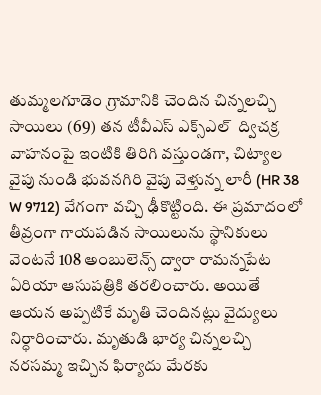తుమ్మలగూడెం గ్రామానికి చెందిన చిన్నలచ్చి సాయిలు (69) తన టీవీఎస్ ఎక్స్‌ఎల్  ద్విచక్ర వాహనంపై ఇంటికి తిరిగి వస్తుండగా, చిట్యాల వైపు నుండి భువనగిరి వైపు వెళ్తున్న లారీ (HR 38 W 9712) వేగంగా వచ్చి ఢీకొట్టింది. ఈ ప్రమాదంలో తీవ్రంగా గాయపడిన సాయిలును స్థానికులు వెంటనే 108 అంబులెన్స్ ద్వారా రామన్నపేట ఏరియా ఆసుపత్రికి తరలించారు. అయితే ఆయన అప్పటికే మృతి చెందినట్లు వైద్యులు నిర్ధారించారు. మృతుడి భార్య చిన్నలచ్చి నరసమ్మ ఇచ్చిన ఫిర్యాదు మేరకు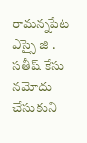రామన్నపేట ఎస్సై జి . సతీష్ కేసు నమోదు చేసుకుని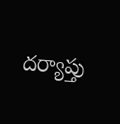దర్యాప్తు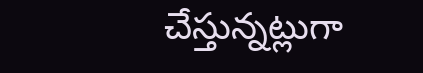చేస్తున్నట్లుగా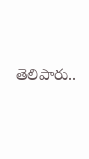తెలిపారు..